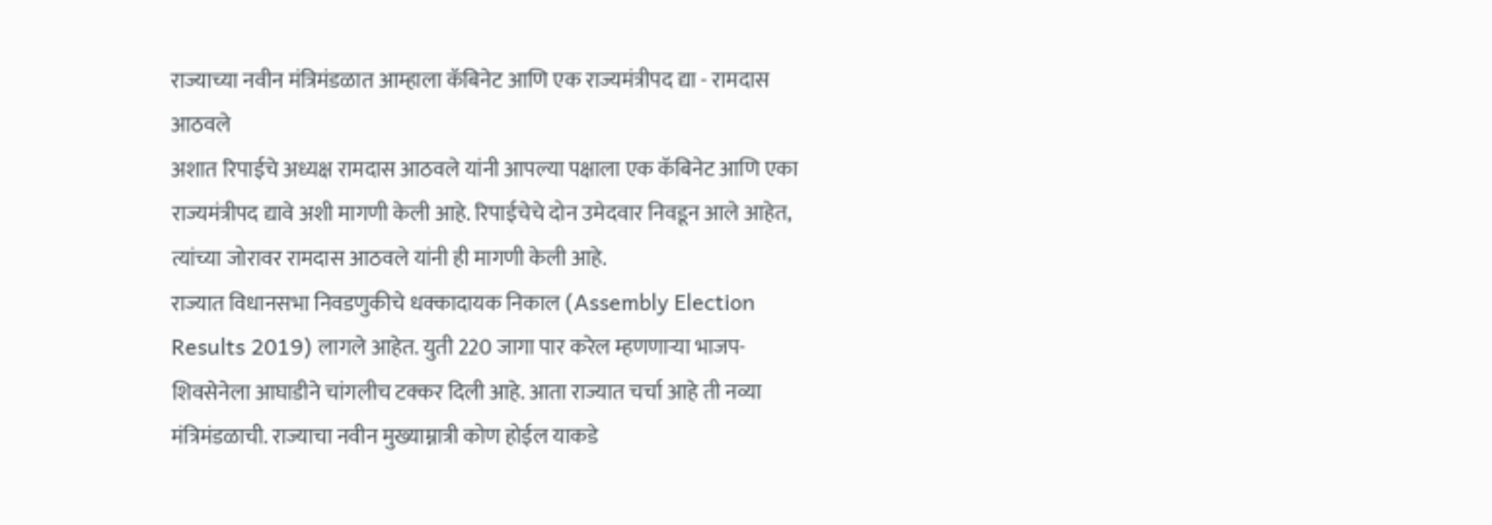राज्याच्या नवीन मंत्रिमंडळात आम्हाला कॅबिनेट आणि एक राज्यमंत्रीपद द्या - रामदास आठवले
अशात रिपाईचे अध्यक्ष रामदास आठवले यांनी आपल्या पक्षाला एक कॅबिनेट आणि एका राज्यमंत्रीपद द्यावे अशी मागणी केली आहे. रिपाईचेचे दोन उमेदवार निवडून आले आहेत, त्यांच्या जोरावर रामदास आठवले यांनी ही मागणी केली आहे.
राज्यात विधानसभा निवडणुकीचे धक्कादायक निकाल (Assembly Election Results 2019) लागले आहेत. युती 220 जागा पार करेल म्हणणाऱ्या भाजप-शिवसेनेला आघाडीने चांगलीच टक्कर दिली आहे. आता राज्यात चर्चा आहे ती नव्या मंत्रिमंडळाची. राज्याचा नवीन मुख्याम्नात्री कोण होईल याकडे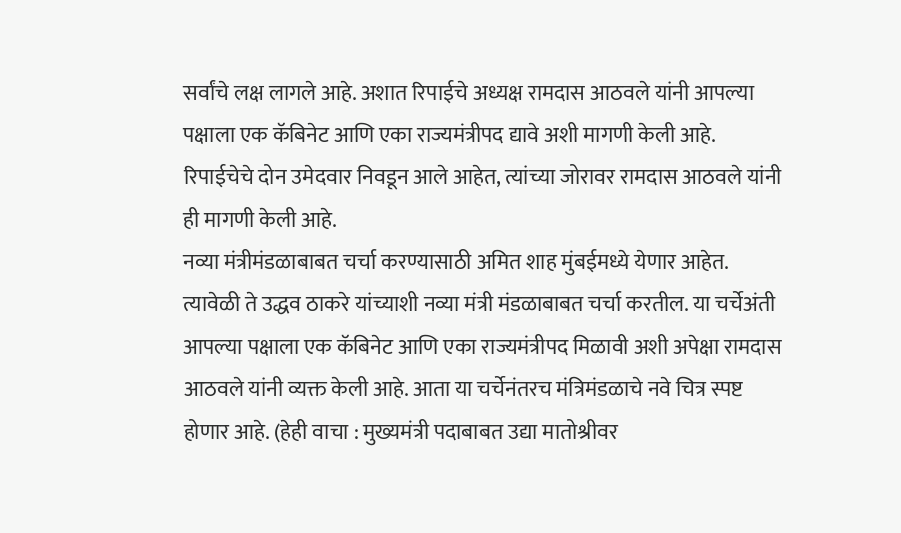सर्वांचे लक्ष लागले आहे. अशात रिपाईचे अध्यक्ष रामदास आठवले यांनी आपल्या पक्षाला एक कॅबिनेट आणि एका राज्यमंत्रीपद द्यावे अशी मागणी केली आहे. रिपाईचेचे दोन उमेदवार निवडून आले आहेत, त्यांच्या जोरावर रामदास आठवले यांनी ही मागणी केली आहे.
नव्या मंत्रीमंडळाबाबत चर्चा करण्यासाठी अमित शाह मुंबईमध्ये येणार आहेत. त्यावेळी ते उद्धव ठाकरे यांच्याशी नव्या मंत्री मंडळाबाबत चर्चा करतील. या चर्चेअंती आपल्या पक्षाला एक कॅबिनेट आणि एका राज्यमंत्रीपद मिळावी अशी अपेक्षा रामदास आठवले यांनी व्यक्त केली आहे. आता या चर्चेनंतरच मंत्रिमंडळाचे नवे चित्र स्पष्ट होणार आहे. (हेही वाचा : मुख्यमंत्री पदाबाबत उद्या मातोश्रीवर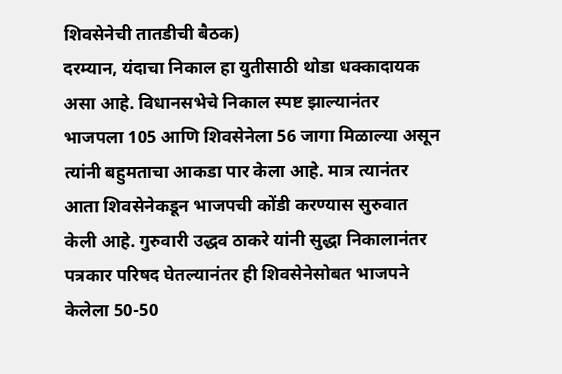शिवसेनेची तातडीची बैठक)
दरम्यान, यंदाचा निकाल हा युतीसाठी थोडा धक्कादायक असा आहे. विधानसभेचे निकाल स्पष्ट झाल्यानंतर भाजपला 105 आणि शिवसेनेला 56 जागा मिळाल्या असून त्यांनी बहुमताचा आकडा पार केला आहे. मात्र त्यानंतर आता शिवसेनेकडून भाजपची कोंडी करण्यास सुरुवात केली आहे. गुरुवारी उद्धव ठाकरे यांनी सुद्धा निकालानंतर पत्रकार परिषद घेतल्यानंतर ही शिवसेनेसोबत भाजपने केलेला 50-50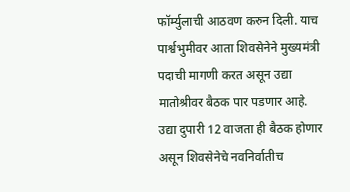फॉर्म्युलाची आठवण करुन दिली. याच पार्श्वभुमीवर आता शिवसेनेने मुख्यमंत्री पदाची मागणी करत असून उद्या मातोश्रीवर बैठक पार पडणार आहे. उद्या दुपारी 12 वाजता ही बैठक होणार असून शिवसेनेचे नवनिर्वातीच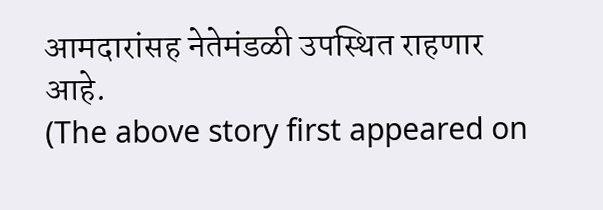आमदारांसह नेतेमंडळी उपस्थित राहणार आहे.
(The above story first appeared on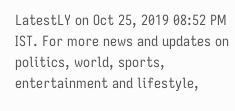LatestLY on Oct 25, 2019 08:52 PM IST. For more news and updates on politics, world, sports, entertainment and lifestyle,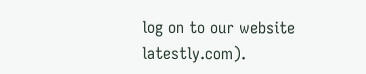log on to our website latestly.com).